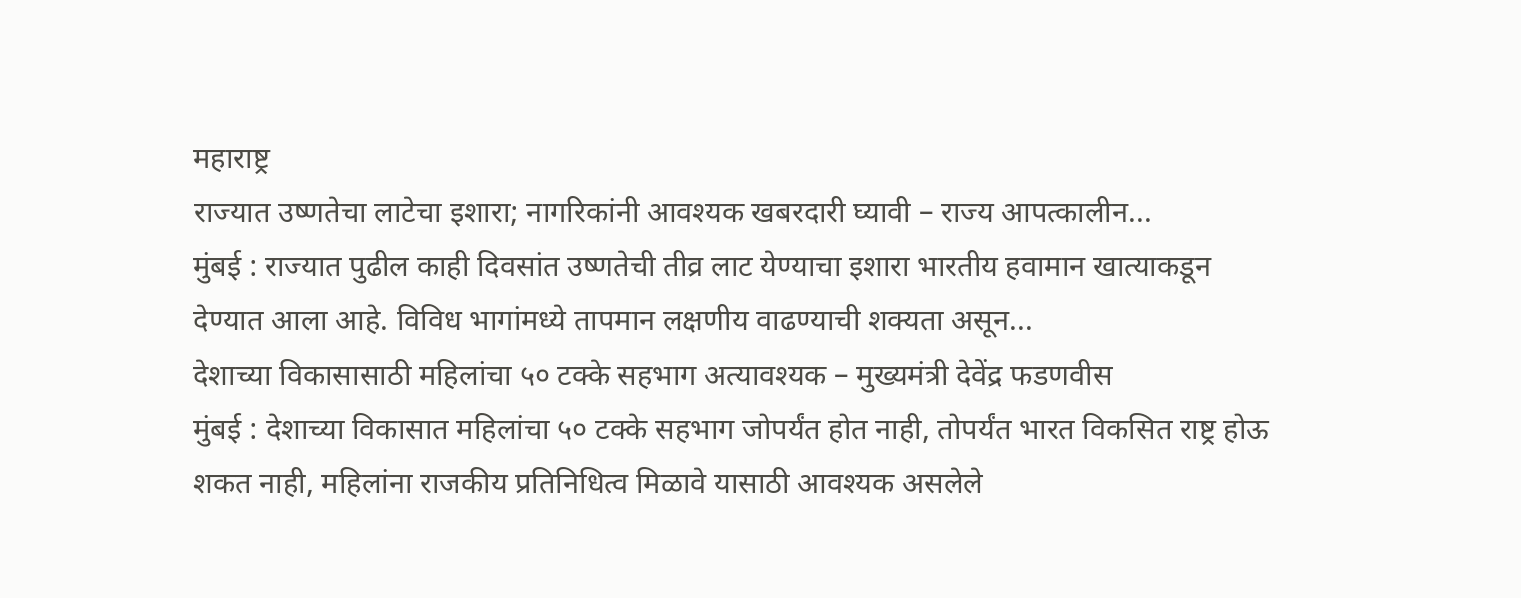महाराष्ट्र
राज्यात उष्णतेचा लाटेचा इशारा; नागरिकांनी आवश्यक खबरदारी घ्यावी – राज्य आपत्कालीन...
मुंबई : राज्यात पुढील काही दिवसांत उष्णतेची तीव्र लाट येण्याचा इशारा भारतीय हवामान खात्याकडून देण्यात आला आहे. विविध भागांमध्ये तापमान लक्षणीय वाढण्याची शक्यता असून...
देशाच्या विकासासाठी महिलांचा ५० टक्के सहभाग अत्यावश्यक – मुख्यमंत्री देवेंद्र फडणवीस
मुंबई : देशाच्या विकासात महिलांचा ५० टक्के सहभाग जोपर्यंत होत नाही, तोपर्यंत भारत विकसित राष्ट्र होऊ शकत नाही, महिलांना राजकीय प्रतिनिधित्व मिळावे यासाठी आवश्यक असलेले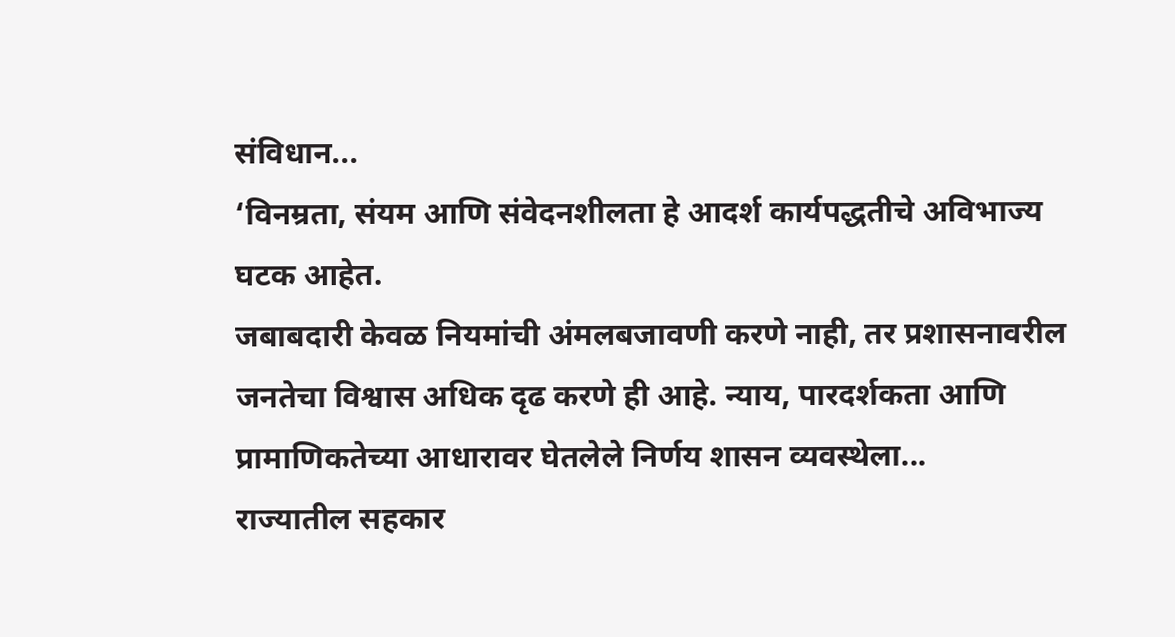संविधान...
‘विनम्रता, संयम आणि संवेदनशीलता हे आदर्श कार्यपद्धतीचे अविभाज्य घटक आहेत.
जबाबदारी केवळ नियमांची अंमलबजावणी करणे नाही, तर प्रशासनावरील जनतेचा विश्वास अधिक दृढ करणे ही आहे. न्याय, पारदर्शकता आणि प्रामाणिकतेच्या आधारावर घेतलेले निर्णय शासन व्यवस्थेला...
राज्यातील सहकार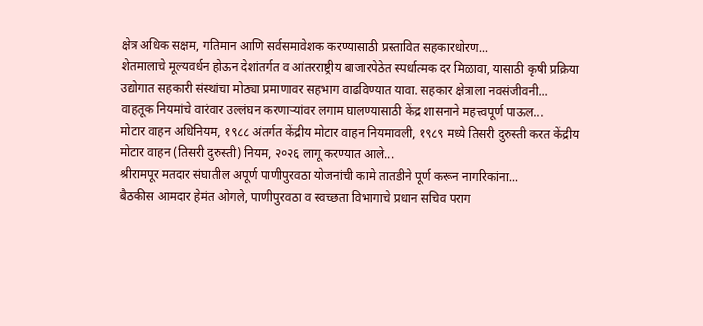क्षेत्र अधिक सक्षम, गतिमान आणि सर्वसमावेशक करण्यासाठी प्रस्तावित सहकारधोरण...
शेतमालाचे मूल्यवर्धन होऊन देशांतर्गत व आंतरराष्ट्रीय बाजारपेठेत स्पर्धात्मक दर मिळावा, यासाठी कृषी प्रक्रिया उद्योगात सहकारी संस्थांचा मोठ्या प्रमाणावर सहभाग वाढविण्यात यावा. सहकार क्षेत्राला नवसंजीवनी...
वाहतूक नियमांचे वारंवार उल्लंघन करणाऱ्यांवर लगाम घालण्यासाठी केंद्र शासनाने महत्त्वपूर्ण पाऊल...
मोटार वाहन अधिनियम, १९८८ अंतर्गत केंद्रीय मोटार वाहन नियमावली, १९८९ मध्ये तिसरी दुरुस्ती करत केंद्रीय मोटार वाहन (तिसरी दुरुस्ती) नियम, २०२६ लागू करण्यात आले...
श्रीरामपूर मतदार संघातील अपूर्ण पाणीपुरवठा योजनांची कामे तातडीने पूर्ण करून नागरिकांना...
बैठकीस आमदार हेमंत ओगले, पाणीपुरवठा व स्वच्छता विभागाचे प्रधान सचिव पराग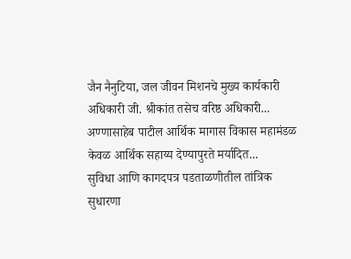जैन नैनुटिया, जल जीवन मिशनचे मुख्य कार्यकारी अधिकारी जी. श्रीकांत तसेच वरिष्ठ अधिकारी...
अण्णासाहेब पाटील आर्थिक मागास विकास महामंडळ केवळ आर्थिक सहाय्य देण्यापुरते मर्यादित...
सुविधा आणि कागदपत्र पडताळणीतील तांत्रिक सुधारणा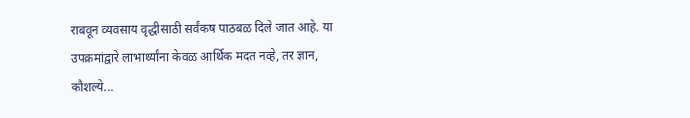राबवून व्यवसाय वृद्धीसाठी सर्वंकष पाठबळ दिले जात आहे. या उपक्रमांद्वारे लाभार्थ्यांना केवळ आर्थिक मदत नव्हे, तर ज्ञान, कौशल्ये...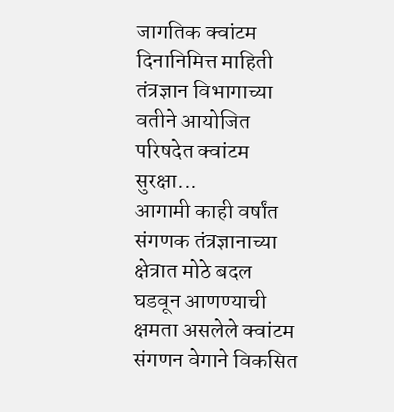जागतिक क्वांटम दिनानिमित्त माहिती तंत्रज्ञान विभागाच्या वतीने आयोजित परिषदेत क्वांटम सुरक्षा...
आगामी काही वर्षांत संगणक तंत्रज्ञानाच्या क्षेत्रात मोठे बदल घडवून आणण्याची क्षमता असलेले क्वांटम संगणन वेगाने विकसित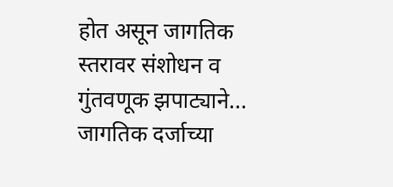होत असून जागतिक स्तरावर संशोधन व गुंतवणूक झपाट्याने...
जागतिक दर्जाच्या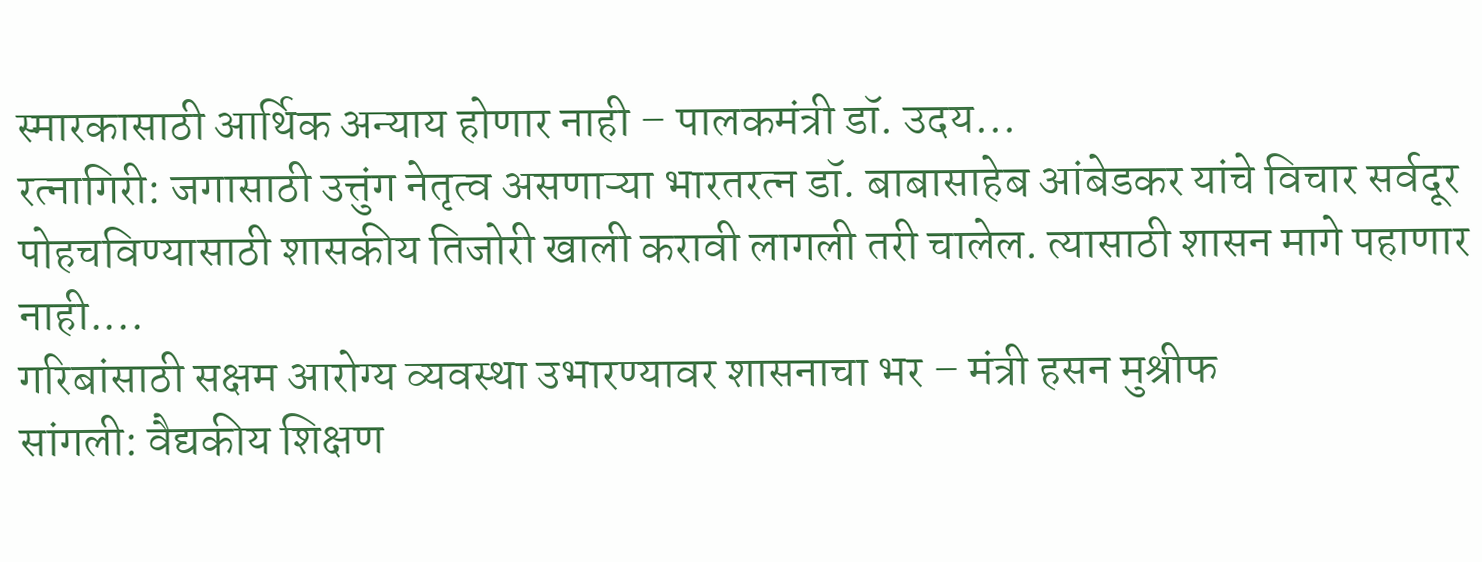स्मारकासाठी आर्थिक अन्याय होणार नाही – पालकमंत्री डॉ. उदय...
रत्नागिरी: जगासाठी उत्तुंग नेतृत्व असणाऱ्या भारतरत्न डॉ. बाबासाहेब आंबेडकर यांचे विचार सर्वदूर पोहचविण्यासाठी शासकीय तिजोरी खाली करावी लागली तरी चालेल. त्यासाठी शासन मागे पहाणार नाही....
गरिबांसाठी सक्षम आरोग्य व्यवस्था उभारण्यावर शासनाचा भर – मंत्री हसन मुश्रीफ
सांगली: वैद्यकीय शिक्षण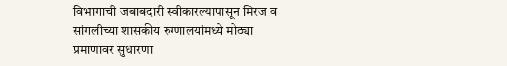विभागाची जबाबदारी स्वीकारल्यापासून मिरज व सांगलीच्या शासकीय रुग्णालयांमध्ये मोठ्या प्रमाणावर सुधारणा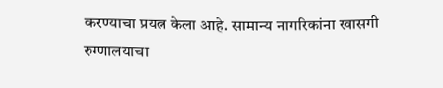करण्याचा प्रयत्न केला आहे. सामान्य नागरिकांना खासगी रुग्णालयाचा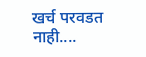खर्च परवडत नाही....